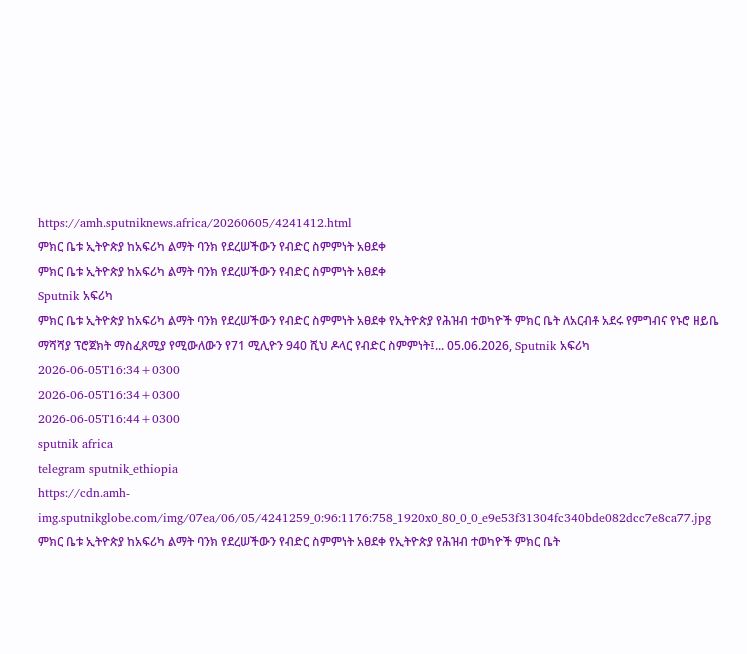https://amh.sputniknews.africa/20260605/4241412.html
ምክር ቤቱ ኢትዮጵያ ከአፍሪካ ልማት ባንክ የደረሠችውን የብድር ስምምነት አፀደቀ
ምክር ቤቱ ኢትዮጵያ ከአፍሪካ ልማት ባንክ የደረሠችውን የብድር ስምምነት አፀደቀ
Sputnik አፍሪካ
ምክር ቤቱ ኢትዮጵያ ከአፍሪካ ልማት ባንክ የደረሠችውን የብድር ስምምነት አፀደቀ የኢትዮጵያ የሕዝብ ተወካዮች ምክር ቤት ለአርብቶ አደሩ የምግብና የኑሮ ዘይቤ ማሻሻያ ፕሮጀክት ማስፈጸሚያ የሚውለውን የ71 ሚሊዮን 940 ሺህ ዶላር የብድር ስምምነት፤... 05.06.2026, Sputnik አፍሪካ
2026-06-05T16:34+0300
2026-06-05T16:34+0300
2026-06-05T16:44+0300
sputnik africa
telegram sputnik_ethiopia
https://cdn.amh-img.sputnikglobe.com/img/07ea/06/05/4241259_0:96:1176:758_1920x0_80_0_0_e9e53f31304fc340bde082dcc7e8ca77.jpg
ምክር ቤቱ ኢትዮጵያ ከአፍሪካ ልማት ባንክ የደረሠችውን የብድር ስምምነት አፀደቀ የኢትዮጵያ የሕዝብ ተወካዮች ምክር ቤት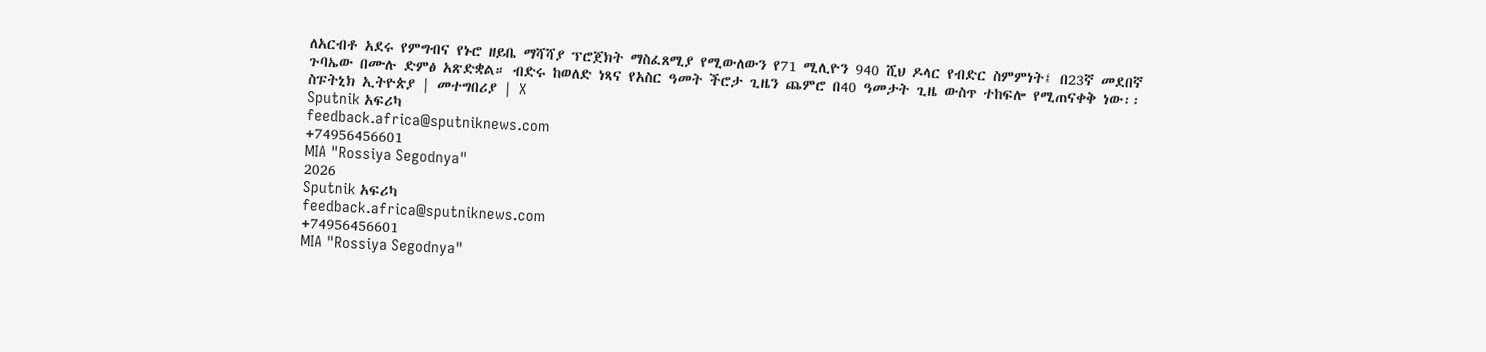ለአርብቶ አደሩ የምግብና የኑሮ ዘይቤ ማሻሻያ ፕሮጀክት ማስፈጸሚያ የሚውለውን የ71 ሚሊዮን 940 ሺህ ዶላር የብድር ስምምነት፤ በ23ኛ መደበኛ ጉባኤው በሙሉ ድምፅ አጽድቋል። ብድሩ ከወለድ ነጻና የአስር ዓመት ችሮታ ጊዜን ጨምሮ በ40 ዓመታት ጊዜ ውስጥ ተከፍሎ የሚጠናቀቅ ነው፡፡ ስፑትኒክ ኢትዮጵያ | መተግበሪያ | X
Sputnik አፍሪካ
feedback.africa@sputniknews.com
+74956456601
MIA "Rossiya Segodnya"
2026
Sputnik አፍሪካ
feedback.africa@sputniknews.com
+74956456601
MIA "Rossiya Segodnya"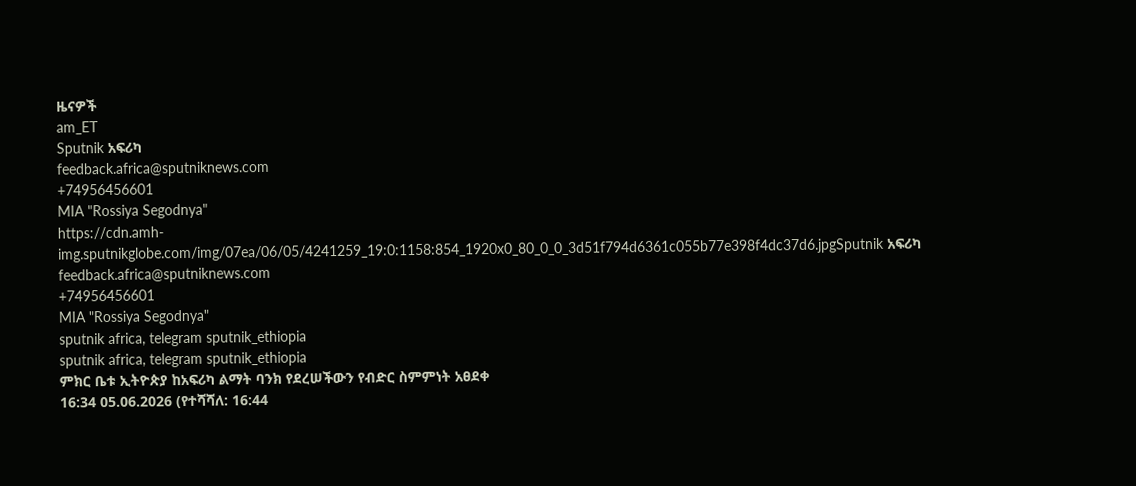ዜናዎች
am_ET
Sputnik አፍሪካ
feedback.africa@sputniknews.com
+74956456601
MIA "Rossiya Segodnya"
https://cdn.amh-img.sputnikglobe.com/img/07ea/06/05/4241259_19:0:1158:854_1920x0_80_0_0_3d51f794d6361c055b77e398f4dc37d6.jpgSputnik አፍሪካ
feedback.africa@sputniknews.com
+74956456601
MIA "Rossiya Segodnya"
sputnik africa, telegram sputnik_ethiopia
sputnik africa, telegram sputnik_ethiopia
ምክር ቤቱ ኢትዮጵያ ከአፍሪካ ልማት ባንክ የደረሠችውን የብድር ስምምነት አፀደቀ
16:34 05.06.2026 (የተሻሻለ: 16:44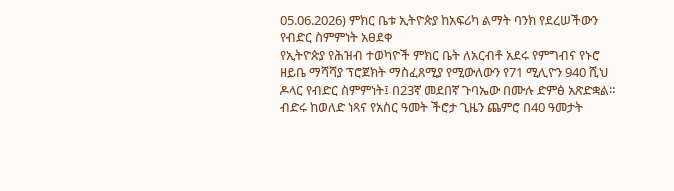05.06.2026) ምክር ቤቱ ኢትዮጵያ ከአፍሪካ ልማት ባንክ የደረሠችውን የብድር ስምምነት አፀደቀ
የኢትዮጵያ የሕዝብ ተወካዮች ምክር ቤት ለአርብቶ አደሩ የምግብና የኑሮ ዘይቤ ማሻሻያ ፕሮጀክት ማስፈጸሚያ የሚውለውን የ71 ሚሊዮን 940 ሺህ ዶላር የብድር ስምምነት፤ በ23ኛ መደበኛ ጉባኤው በሙሉ ድምፅ አጽድቋል።
ብድሩ ከወለድ ነጻና የአስር ዓመት ችሮታ ጊዜን ጨምሮ በ40 ዓመታት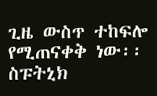ጊዜ ውስጥ ተከፍሎ የሚጠናቀቅ ነው፡፡
ስፑትኒክ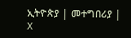ኢትዮጵያ | መተግበሪያ | X